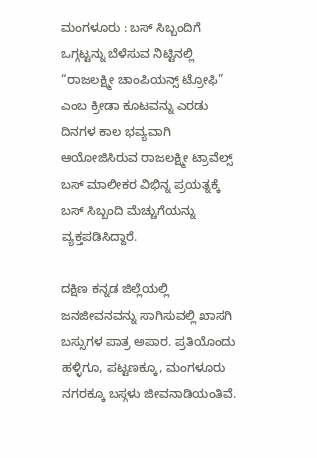ಮಂಗಳೂರು : ಬಸ್ ಸಿಬ್ಬಂದಿಗೆ ಒಗ್ಗಟ್ಟನ್ನು ಬೆಳೆಸುವ ನಿಟ್ಟಿನಲ್ಲಿ “ರಾಜಲಕ್ಷ್ಮೀ ಚಾಂಪಿಯನ್ಸ್ ಟ್ರೋಫಿ” ಎಂಬ ಕ್ರೀಡಾ ಕೂಟವನ್ನು ಎರಡು ದಿನಗಳ ಕಾಲ ಭವ್ಯವಾಗಿ ಆಯೋಜಿಸಿರುವ ರಾಜಲಕ್ಷ್ಮೀ ಟ್ರಾವೆಲ್ಸ್ ಬಸ್ ಮಾಲೀಕರ ವಿಭಿನ್ನ ಪ್ರಯತ್ನಕ್ಕೆ ಬಸ್ ಸಿಬ್ಬಂದಿ ಮೆಚ್ಚುಗೆಯನ್ನು ವ್ಯಕ್ತಪಡಿಸಿದ್ದಾರೆ.

ದಕ್ಷಿಣ ಕನ್ನಡ ಜಿಲ್ಲೆಯಲ್ಲಿ ಜನಜೀವನವನ್ನು ಸಾಗಿಸುವಲ್ಲಿ ಖಾಸಗಿ ಬಸ್ಸುಗಳ ಪಾತ್ರ ಅಪಾರ. ಪ್ರತಿಯೊಂದು ಹಳ್ಳಿಗೂ, ಪಟ್ಟಣಕ್ಕೂ, ಮಂಗಳೂರು ನಗರಕ್ಕೂ ಬಸ್ಗಳು ಜೀವನಾಡಿಯಂತಿವೆ.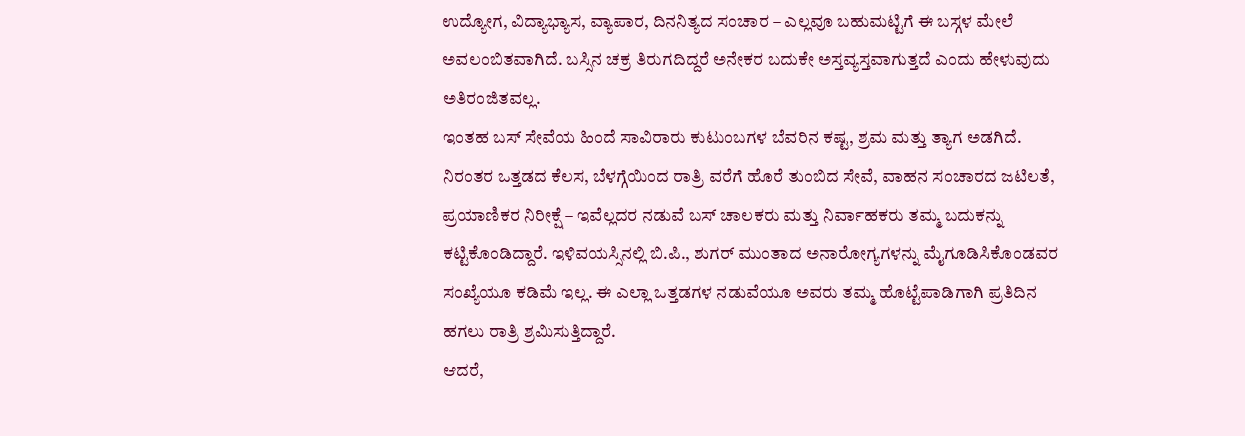ಉದ್ಯೋಗ, ವಿದ್ಯಾಭ್ಯಾಸ, ವ್ಯಾಪಾರ, ದಿನನಿತ್ಯದ ಸಂಚಾರ – ಎಲ್ಲವೂ ಬಹುಮಟ್ಟಿಗೆ ಈ ಬಸ್ಗಳ ಮೇಲೆ ಅವಲಂಬಿತವಾಗಿದೆ. ಬಸ್ಸಿನ ಚಕ್ರ ತಿರುಗದಿದ್ದರೆ ಅನೇಕರ ಬದುಕೇ ಅಸ್ತವ್ಯಸ್ತವಾಗುತ್ತದೆ ಎಂದು ಹೇಳುವುದು ಅತಿರಂಜಿತವಲ್ಲ.
ಇಂತಹ ಬಸ್ ಸೇವೆಯ ಹಿಂದೆ ಸಾವಿರಾರು ಕುಟುಂಬಗಳ ಬೆವರಿನ ಕಷ್ಟ, ಶ್ರಮ ಮತ್ತು ತ್ಯಾಗ ಅಡಗಿದೆ. ನಿರಂತರ ಒತ್ತಡದ ಕೆಲಸ, ಬೆಳಗ್ಗೆಯಿಂದ ರಾತ್ರಿ ವರೆಗೆ ಹೊರೆ ತುಂಬಿದ ಸೇವೆ, ವಾಹನ ಸಂಚಾರದ ಜಟಿಲತೆ, ಪ್ರಯಾಣಿಕರ ನಿರೀಕ್ಷೆ – ಇವೆಲ್ಲದರ ನಡುವೆ ಬಸ್ ಚಾಲಕರು ಮತ್ತು ನಿರ್ವಾಹಕರು ತಮ್ಮ ಬದುಕನ್ನು ಕಟ್ಟಿಕೊಂಡಿದ್ದಾರೆ. ಇಳಿವಯಸ್ಸಿನಲ್ಲಿ ಬಿ.ಪಿ., ಶುಗರ್ ಮುಂತಾದ ಅನಾರೋಗ್ಯಗಳನ್ನು ಮೈಗೂಡಿಸಿಕೊಂಡವರ ಸಂಖ್ಯೆಯೂ ಕಡಿಮೆ ಇಲ್ಲ. ಈ ಎಲ್ಲಾ ಒತ್ತಡಗಳ ನಡುವೆಯೂ ಅವರು ತಮ್ಮ ಹೊಟ್ಟೆಪಾಡಿಗಾಗಿ ಪ್ರತಿದಿನ ಹಗಲು ರಾತ್ರಿ ಶ್ರಮಿಸುತ್ತಿದ್ದಾರೆ.
ಆದರೆ,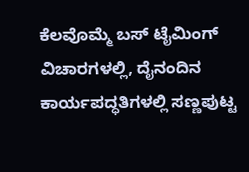ಕೆಲವೊಮ್ಮೆ ಬಸ್ ಟೈಮಿಂಗ್ ವಿಚಾರಗಳಲ್ಲಿ, ದೈನಂದಿನ ಕಾರ್ಯಪದ್ಧತಿಗಳಲ್ಲಿ ಸಣ್ಣಪುಟ್ಟ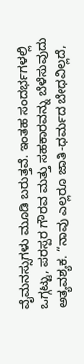ವೈಮನಸ್ಸುಗಳು ಮೂಡಿ ಬರುತ್ತವೆ. ಇಂತಹ ಸಂದರ್ಭಗಳಲ್ಲಿ ಒಗ್ಗಟ್ಟು, ಪರಸ್ಪರ ಗೌರವ ಮತ್ತು ಸಹಕಾರವನ್ನು ಬೆಳೆಸುವುದು ಅತ್ಯವಶ್ಯಕ. “ನಾವು ಎಲ್ಲರೂ ಜಾತಿ-ಧರ್ಮದ ಬೇಧವಿಲ್ಲದೆ,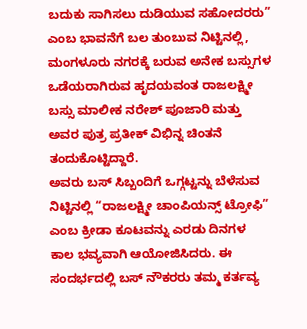ಬದುಕು ಸಾಗಿಸಲು ದುಡಿಯುವ ಸಹೋದರರು” ಎಂಬ ಭಾವನೆಗೆ ಬಲ ತುಂಬುವ ನಿಟ್ಟಿನಲ್ಲಿ, ಮಂಗಳೂರು ನಗರಕ್ಕೆ ಬರುವ ಅನೇಕ ಬಸ್ಸುಗಳ ಒಡೆಯರಾಗಿರುವ ಹೃದಯವಂತ ರಾಜಲಕ್ಷ್ಮೀ ಬಸ್ಸು ಮಾಲೀಕ ನರೇಶ್ ಪೂಜಾರಿ ಮತ್ತು ಅವರ ಪುತ್ರ ಪ್ರತೀಕ್ ವಿಭಿನ್ನ ಚಿಂತನೆ ತಂದುಕೊಟ್ಟಿದ್ದಾರೆ.
ಅವರು ಬಸ್ ಸಿಬ್ಬಂದಿಗೆ ಒಗ್ಗಟ್ಟನ್ನು ಬೆಳೆಸುವ ನಿಟ್ಟಿನಲ್ಲಿ “ರಾಜಲಕ್ಷ್ಮೀ ಚಾಂಪಿಯನ್ಸ್ ಟ್ರೋಫಿ” ಎಂಬ ಕ್ರೀಡಾ ಕೂಟವನ್ನು ಎರಡು ದಿನಗಳ ಕಾಲ ಭವ್ಯವಾಗಿ ಆಯೋಜಿಸಿದರು. ಈ ಸಂದರ್ಭದಲ್ಲಿ ಬಸ್ ನೌಕರರು ತಮ್ಮ ಕರ್ತವ್ಯ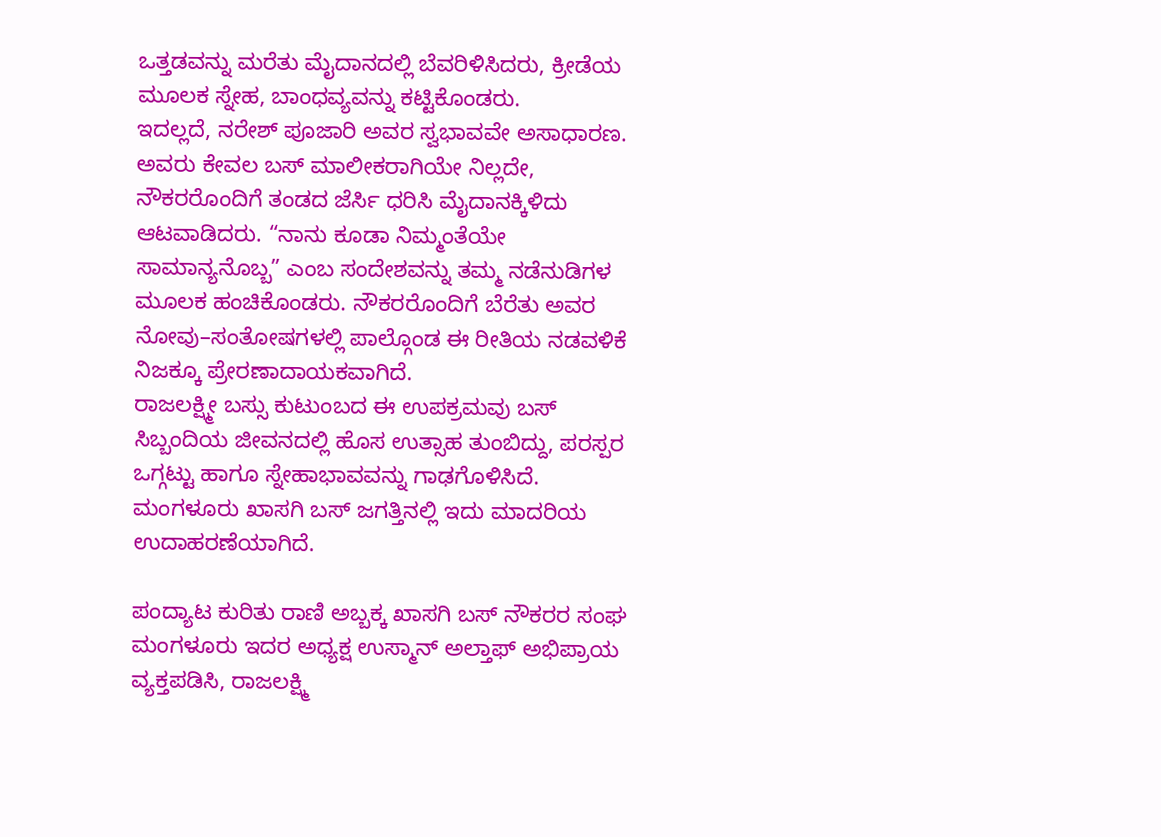ಒತ್ತಡವನ್ನು ಮರೆತು ಮೈದಾನದಲ್ಲಿ ಬೆವರಿಳಿಸಿದರು, ಕ್ರೀಡೆಯ ಮೂಲಕ ಸ್ನೇಹ, ಬಾಂಧವ್ಯವನ್ನು ಕಟ್ಟಿಕೊಂಡರು.
ಇದಲ್ಲದೆ, ನರೇಶ್ ಪೂಜಾರಿ ಅವರ ಸ್ವಭಾವವೇ ಅಸಾಧಾರಣ. ಅವರು ಕೇವಲ ಬಸ್ ಮಾಲೀಕರಾಗಿಯೇ ನಿಲ್ಲದೇ, ನೌಕರರೊಂದಿಗೆ ತಂಡದ ಜೆರ್ಸಿ ಧರಿಸಿ ಮೈದಾನಕ್ಕಿಳಿದು ಆಟವಾಡಿದರು. “ನಾನು ಕೂಡಾ ನಿಮ್ಮಂತೆಯೇ ಸಾಮಾನ್ಯನೊಬ್ಬ” ಎಂಬ ಸಂದೇಶವನ್ನು ತಮ್ಮ ನಡೆನುಡಿಗಳ ಮೂಲಕ ಹಂಚಿಕೊಂಡರು. ನೌಕರರೊಂದಿಗೆ ಬೆರೆತು ಅವರ ನೋವು–ಸಂತೋಷಗಳಲ್ಲಿ ಪಾಲ್ಗೊಂಡ ಈ ರೀತಿಯ ನಡವಳಿಕೆ ನಿಜಕ್ಕೂ ಪ್ರೇರಣಾದಾಯಕವಾಗಿದೆ.
ರಾಜಲಕ್ಷ್ಮೀ ಬಸ್ಸು ಕುಟುಂಬದ ಈ ಉಪಕ್ರಮವು ಬಸ್ ಸಿಬ್ಬಂದಿಯ ಜೀವನದಲ್ಲಿ ಹೊಸ ಉತ್ಸಾಹ ತುಂಬಿದ್ದು, ಪರಸ್ಪರ ಒಗ್ಗಟ್ಟು ಹಾಗೂ ಸ್ನೇಹಾಭಾವವನ್ನು ಗಾಢಗೊಳಿಸಿದೆ. ಮಂಗಳೂರು ಖಾಸಗಿ ಬಸ್ ಜಗತ್ತಿನಲ್ಲಿ ಇದು ಮಾದರಿಯ ಉದಾಹರಣೆಯಾಗಿದೆ.

ಪಂದ್ಯಾಟ ಕುರಿತು ರಾಣಿ ಅಬ್ಬಕ್ಕ ಖಾಸಗಿ ಬಸ್ ನೌಕರರ ಸಂಘ ಮಂಗಳೂರು ಇದರ ಅಧ್ಯಕ್ಷ ಉಸ್ಮಾನ್ ಅಲ್ತಾಫ್ ಅಭಿಪ್ರಾಯ ವ್ಯಕ್ತಪಡಿಸಿ, ರಾಜಲಕ್ಷ್ಮಿ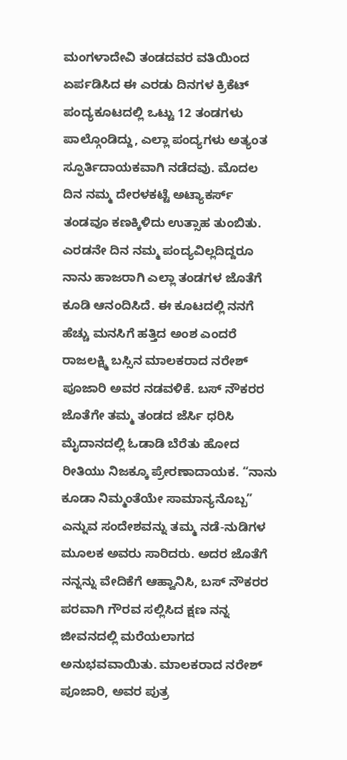ಮಂಗಳಾದೇವಿ ತಂಡದವರ ವತಿಯಿಂದ ಏರ್ಪಡಿಸಿದ ಈ ಎರಡು ದಿನಗಳ ಕ್ರಿಕೆಟ್ ಪಂದ್ಯಕೂಟದಲ್ಲಿ ಒಟ್ಟು 12 ತಂಡಗಳು ಪಾಲ್ಗೊಂಡಿದ್ದು, ಎಲ್ಲಾ ಪಂದ್ಯಗಳು ಅತ್ಯಂತ ಸ್ಫೂರ್ತಿದಾಯಕವಾಗಿ ನಡೆದವು. ಮೊದಲ ದಿನ ನಮ್ಮ ದೇರಳಕಟ್ಟೆ ಅಟ್ಯಾಕರ್ಸ್ ತಂಡವೂ ಕಣಕ್ಕಿಳಿದು ಉತ್ಸಾಹ ತುಂಬಿತು. ಎರಡನೇ ದಿನ ನಮ್ಮ ಪಂದ್ಯವಿಲ್ಲದಿದ್ದರೂ ನಾನು ಹಾಜರಾಗಿ ಎಲ್ಲಾ ತಂಡಗಳ ಜೊತೆಗೆ ಕೂಡಿ ಆನಂದಿಸಿದೆ. ಈ ಕೂಟದಲ್ಲಿ ನನಗೆ ಹೆಚ್ಚು ಮನಸಿಗೆ ಹತ್ತಿದ ಅಂಶ ಎಂದರೆ ರಾಜಲಕ್ಷ್ಮಿ ಬಸ್ಸಿನ ಮಾಲಕರಾದ ನರೇಶ್ ಪೂಜಾರಿ ಅವರ ನಡವಳಿಕೆ. ಬಸ್ ನೌಕರರ ಜೊತೆಗೇ ತಮ್ಮ ತಂಡದ ಜೆರ್ಸಿ ಧರಿಸಿ ಮೈದಾನದಲ್ಲಿ ಓಡಾಡಿ ಬೆರೆತು ಹೋದ ರೀತಿಯು ನಿಜಕ್ಕೂ ಪ್ರೇರಣಾದಾಯಕ. “ನಾನು ಕೂಡಾ ನಿಮ್ಮಂತೆಯೇ ಸಾಮಾನ್ಯನೊಬ್ಬ” ಎನ್ನುವ ಸಂದೇಶವನ್ನು ತಮ್ಮ ನಡೆ-ನುಡಿಗಳ ಮೂಲಕ ಅವರು ಸಾರಿದರು. ಅದರ ಜೊತೆಗೆ ನನ್ನನ್ನು ವೇದಿಕೆಗೆ ಆಹ್ವಾನಿಸಿ, ಬಸ್ ನೌಕರರ ಪರವಾಗಿ ಗೌರವ ಸಲ್ಲಿಸಿದ ಕ್ಷಣ ನನ್ನ ಜೀವನದಲ್ಲಿ ಮರೆಯಲಾಗದ ಅನುಭವವಾಯಿತು. ಮಾಲಕರಾದ ನರೇಶ್ ಪೂಜಾರಿ, ಅವರ ಪುತ್ರ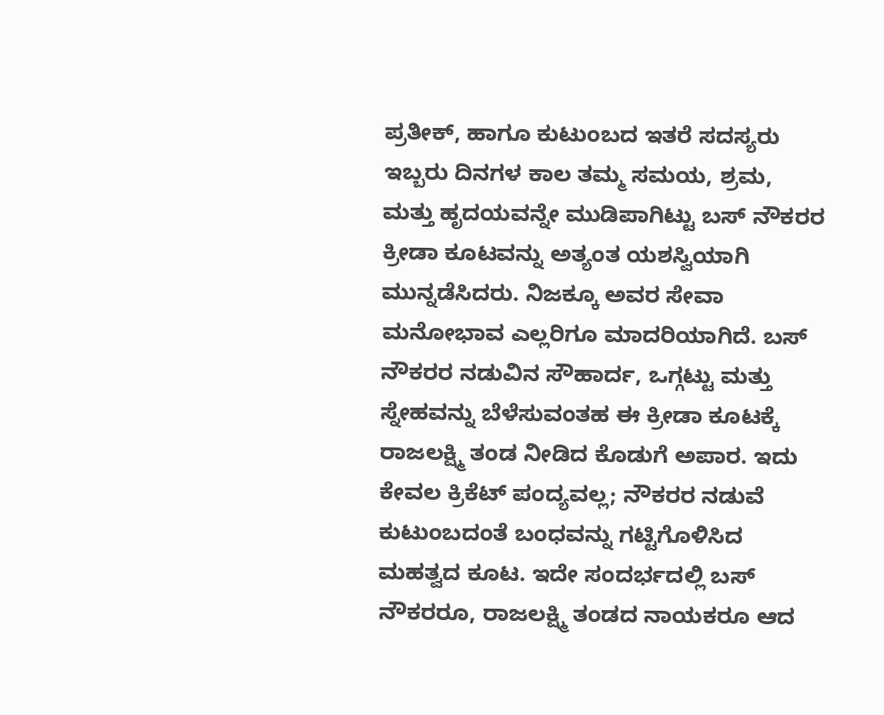ಪ್ರತೀಕ್, ಹಾಗೂ ಕುಟುಂಬದ ಇತರೆ ಸದಸ್ಯರು ಇಬ್ಬರು ದಿನಗಳ ಕಾಲ ತಮ್ಮ ಸಮಯ, ಶ್ರಮ, ಮತ್ತು ಹೃದಯವನ್ನೇ ಮುಡಿಪಾಗಿಟ್ಟು ಬಸ್ ನೌಕರರ ಕ್ರೀಡಾ ಕೂಟವನ್ನು ಅತ್ಯಂತ ಯಶಸ್ವಿಯಾಗಿ ಮುನ್ನಡೆಸಿದರು. ನಿಜಕ್ಕೂ ಅವರ ಸೇವಾ ಮನೋಭಾವ ಎಲ್ಲರಿಗೂ ಮಾದರಿಯಾಗಿದೆ. ಬಸ್ ನೌಕರರ ನಡುವಿನ ಸೌಹಾರ್ದ, ಒಗ್ಗಟ್ಟು ಮತ್ತು ಸ್ನೇಹವನ್ನು ಬೆಳೆಸುವಂತಹ ಈ ಕ್ರೀಡಾ ಕೂಟಕ್ಕೆ ರಾಜಲಕ್ಷ್ಮಿ ತಂಡ ನೀಡಿದ ಕೊಡುಗೆ ಅಪಾರ. ಇದು ಕೇವಲ ಕ್ರಿಕೆಟ್ ಪಂದ್ಯವಲ್ಲ; ನೌಕರರ ನಡುವೆ ಕುಟುಂಬದಂತೆ ಬಂಧವನ್ನು ಗಟ್ಟಿಗೊಳಿಸಿದ ಮಹತ್ವದ ಕೂಟ. ಇದೇ ಸಂದರ್ಭದಲ್ಲಿ ಬಸ್ ನೌಕರರೂ, ರಾಜಲಕ್ಷ್ಮಿ ತಂಡದ ನಾಯಕರೂ ಆದ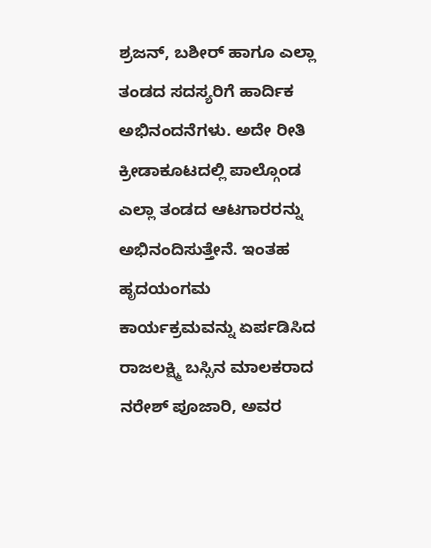ಶ್ರಜನ್, ಬಶೀರ್ ಹಾಗೂ ಎಲ್ಲಾ ತಂಡದ ಸದಸ್ಯರಿಗೆ ಹಾರ್ದಿಕ ಅಭಿನಂದನೆಗಳು. ಅದೇ ರೀತಿ ಕ್ರೀಡಾಕೂಟದಲ್ಲಿ ಪಾಲ್ಗೊಂಡ ಎಲ್ಲಾ ತಂಡದ ಆಟಗಾರರನ್ನು ಅಭಿನಂದಿಸುತ್ತೇನೆ. ಇಂತಹ ಹೃದಯಂಗಮ ಕಾರ್ಯಕ್ರಮವನ್ನು ಏರ್ಪಡಿಸಿದ ರಾಜಲಕ್ಷ್ಮಿ ಬಸ್ಸಿನ ಮಾಲಕರಾದ ನರೇಶ್ ಪೂಜಾರಿ, ಅವರ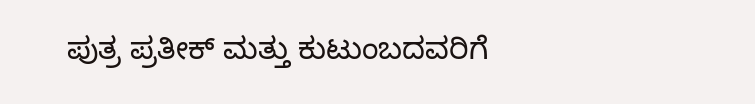ಪುತ್ರ ಪ್ರತೀಕ್ ಮತ್ತು ಕುಟುಂಬದವರಿಗೆ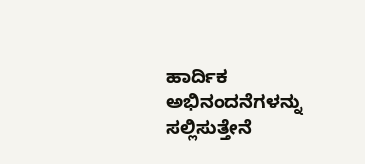ಹಾರ್ದಿಕ ಅಭಿನಂದನೆಗಳನ್ನು ಸಲ್ಲಿಸುತ್ತೇನೆ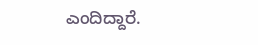ಎಂದಿದ್ದಾರೆ.